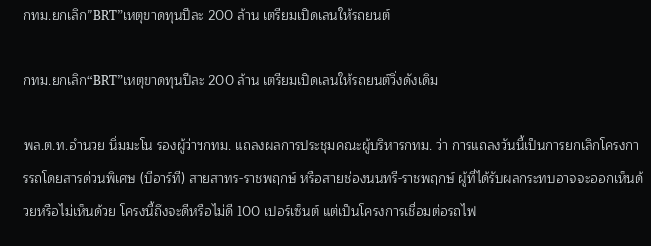กทม.ยกเลิก”BRT”เหตุขาดทุนปีละ 200 ล้าน เตรียมเปิดเลนให้รถยนต์

กทม.ยกเลิก“BRT”เหตุขาดทุนปีละ 200 ล้าน เตรียมเปิดเลนให้รถยนต์วิ่งดังเดิม

พล.ต.ท.อำนวย นิ่มมะโน รองผู้ว่าฯกทม. แถลงผลการประชุมคณะผู้บริหารกทม. ว่า การแถลงวันนี้เป็นการยกเลิกโครงการรถโดยสารด่วนพิเศษ (บีอาร์ที) สายสาทร-ราชพฤกษ์ หรือสายช่องนนทรี-ราชพฤกษ์ ผู้ที่ได้รับผลกระทบอาจจะออกเห็นด้วยหรือไม่เห็นด้วย โครงนี้ถึงจะดีหรือไม่ดี 100 เปอร์เซ็นต์ แต่เป็นโครงการเชื่อมต่อรถไฟ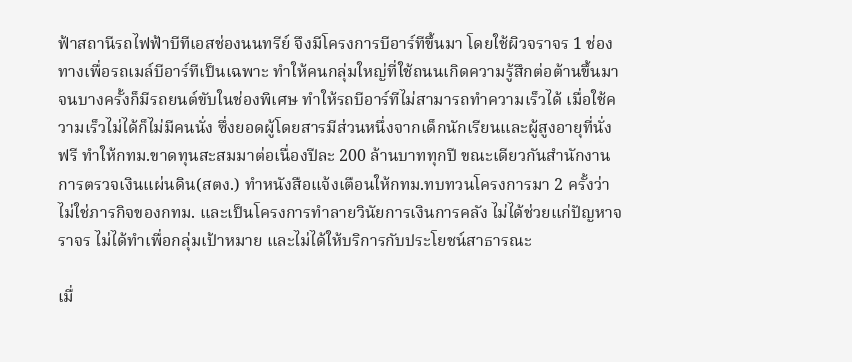ฟ้าสถานีรถไฟฟ้าบีทีเอสช่องนนทรีย์ จึงมีโครงการบีอาร์ทีขึ้นมา โดยใช้ผิวจราจร 1 ช่องทางเพื่อรถเมล์บีอาร์ทีเป็นเฉพาะ ทำให้คนกลุ่มใหญ่ที่ใช้ถนนเกิดความรู้สึกต่อต้านขึ้นมา จนบางครั้งก็มีรถยนต์ขับในช่องพิเศษ ทำให้รถบีอาร์ทีไม่สามารถทำความเร็วได้ เมื่อใช้ความเร็วไม่ได้ก็ไม่มีคนนั่ง ซึ่งยอดผู้โดยสารมีส่วนหนึ่งจากเด็กนักเรียนและผู้สูงอายุที่นั่งฟรี ทำให้กทม.ขาดทุนสะสมมาต่อเนื่องปีละ 200 ล้านบาททุกปี ขณะเดียวกันสำนักงานการตรวจเงินแผ่นดิน(สตง.) ทำหนังสือแจ้งเตือนให้กทม.ทบทวนโครงการมา 2 ครั้งว่า ไม่ใช่ภารกิจของกทม. และเป็นโครงการทำลายวินัยการเงินการคลัง ไม่ได้ช่วยแก่ปัญหาจราจร ไม่ได้ทำเพื่อกลุ่มเป้าหมาย และไม่ได้ให้บริการกับประโยชน์สาธารณะ

เมื่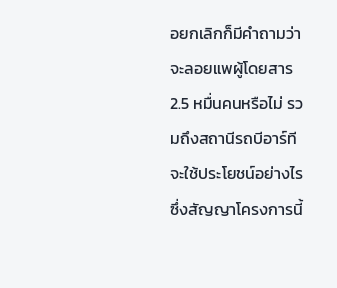อยกเลิกก็มีคำถามว่า จะลอยแพผู้โดยสาร 2.5 หมื่นคนหรือไม่ รวมถึงสถานีรถบีอาร์ทีจะใช้ประโยชน์อย่างไร ซึ่งสัญญาโครงการนี้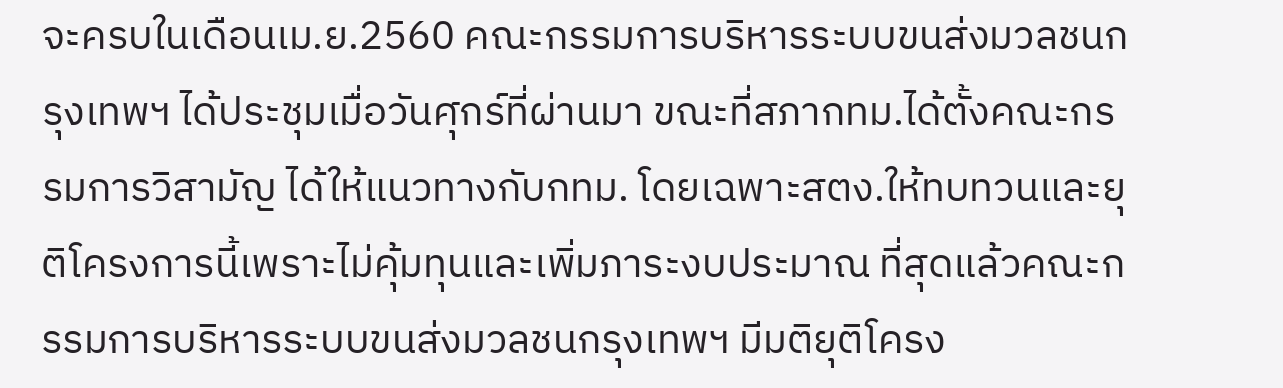จะครบในเดือนเม.ย.2560 คณะกรรมการบริหารระบบขนส่งมวลชนกรุงเทพฯ ได้ประชุมเมื่อวันศุกร์ที่ผ่านมา ขณะที่สภากทม.ได้ตั้งคณะกรรมการวิสามัญ ได้ให้แนวทางกับกทม. โดยเฉพาะสตง.ให้ทบทวนและยุติโครงการนี้เพราะไม่คุ้มทุนและเพิ่มภาระงบประมาณ ที่สุดแล้วคณะกรรมการบริหารระบบขนส่งมวลชนกรุงเทพฯ มีมติยุติโครง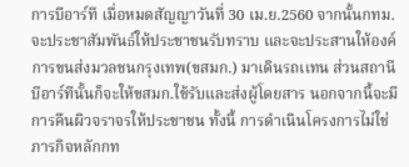การบีอาร์ที เมื่อหมดสัญญาวันที่ 30 เม.ย.2560 จากนั้นกทม.จะประชาสัมพันธ์ให้ประชาชนรับทราบ และจะประสานให้องค์การขนส่งมวลชนกรุงเทพ(ขสมก.) มาเดินรถเเทน ส่วนสถานีบีอาร์ทีนั้นก็จะให้ขสมก.ใช้รับและส่งผู้โดยสาร นอกจากนี้จะมีการคืนผิวจราจรให้ประชาชน ทั้งนี้ การดำเนินโครงการไม่ใช่ภารกิจหลักกท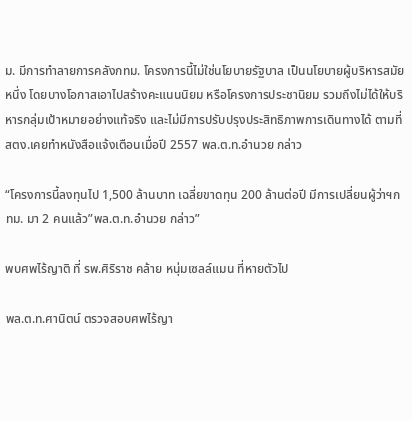ม. มีการทำลายการคลังกทม. โครงการนี้ไม่ใช่นโยบายรัฐบาล เป็นนโยบายผู้บริหารสมัยหนึ่ง โดยบางโอกาสเอาไปสร้างคะแนนนิยม หรือโครงการประชานิยม รวมถึงไม่ได้ให้บริหารกลุ่มเป้าหมายอย่างแท้จริง และไม่มีการปรับปรุงประสิทธิภาพการเดินทางได้ ตามที่สตง.เคยทำหนังสือแจ้งเตือนเมื่อปี 2557 พล.ต.ท.อำนวย กล่าว

“โครงการนี้ลงทุนไป 1,500 ล้านบาท เฉลี่ยขาดทุน 200 ล้านต่อปี มีการเปลี่ยนผู้ว่าฯกทม. มา 2 คนแล้ว”พล.ต.ท.อำนวย กล่าว”

พบศพไร้ญาติ ที่ รพ.ศิริราช คล้าย หนุ่มเซลล์แมน ที่หายตัวไป

พล.ต.ท.ศานิตน์ ตรวจสอบศพไร้ญา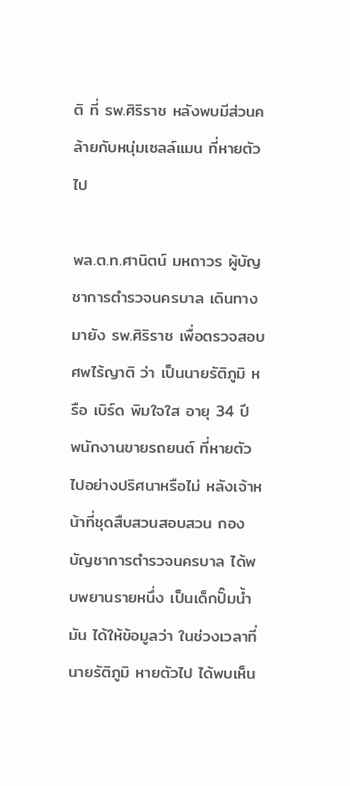ติ ที่ รพ.ศิริราช หลังพบมีส่วนคล้ายกับหนุ่มเซลล์แมน ที่หายตัวไป

พล.ต.ท.ศานิตน์ มหถาวร ผู้บัญชาการตำรวจนครบาล เดินทางมายัง รพ.ศิริราช เพื่อตรวจสอบศพไร้ญาติ ว่า เป็นนายรัติภูมิ หรือ เบิร์ด พิมใจใส อายุ 34 ปี พนักงานขายรถยนต์ ที่หายตัวไปอย่างปริศนาหรือไม่ หลังเจ้าหน้าที่ชุดสืบสวนสอบสวน กองบัญชาการตำรวจนครบาล ได้พบพยานรายหนึ่ง เป็นเด็กปั๊มน้ำมัน ได้ให้ข้อมูลว่า ในช่วงเวลาที่ นายรัติภูมิ หายตัวไป ได้พบเห็น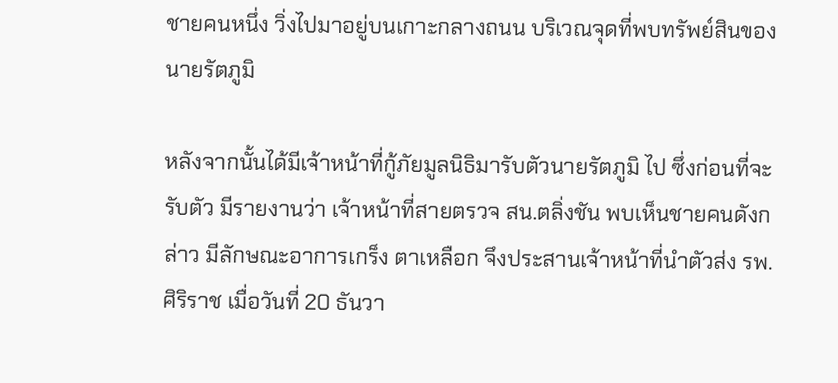ชายคนหนึ่ง วิ่งไปมาอยู่บนเกาะกลางถนน บริเวณจุดที่พบทรัพย์สินของนายรัตภูมิ

หลังจากนั้นได้มีเจ้าหน้าที่กู้ภัยมูลนิธิมารับตัวนายรัตภูมิ ไป ซึ่งก่อนที่จะรับตัว มีรายงานว่า เจ้าหน้าที่สายตรวจ สน.ตลิ่งชัน พบเห็นชายคนดังกล่าว มีลักษณะอาการเกร็ง ตาเหลือก จึงประสานเจ้าหน้าที่นำตัวส่ง รพ.ศิริราช เมื่อวันที่ 20 ธันวา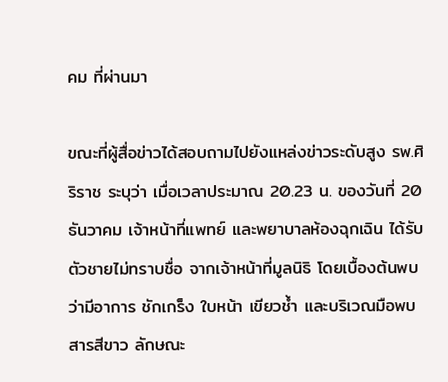คม ที่ผ่านมา

ขณะที่ผู้สื่อข่าวได้สอบถามไปยังแหล่งข่าวระดับสูง รพ.ศิริราช ระบุว่า เมื่อเวลาประมาณ 20.23 น. ของวันที่ 20 ธันวาคม เจ้าหน้าที่แพทย์ และพยาบาลห้องฉุกเฉิน ได้รับตัวชายไม่ทราบชื่อ จากเจ้าหน้าที่มูลนิธิ โดยเบื้องต้นพบว่ามีอาการ ชักเกร็ง ใบหน้า เขียวช้ำ และบริเวณมือพบสารสีขาว ลักษณะ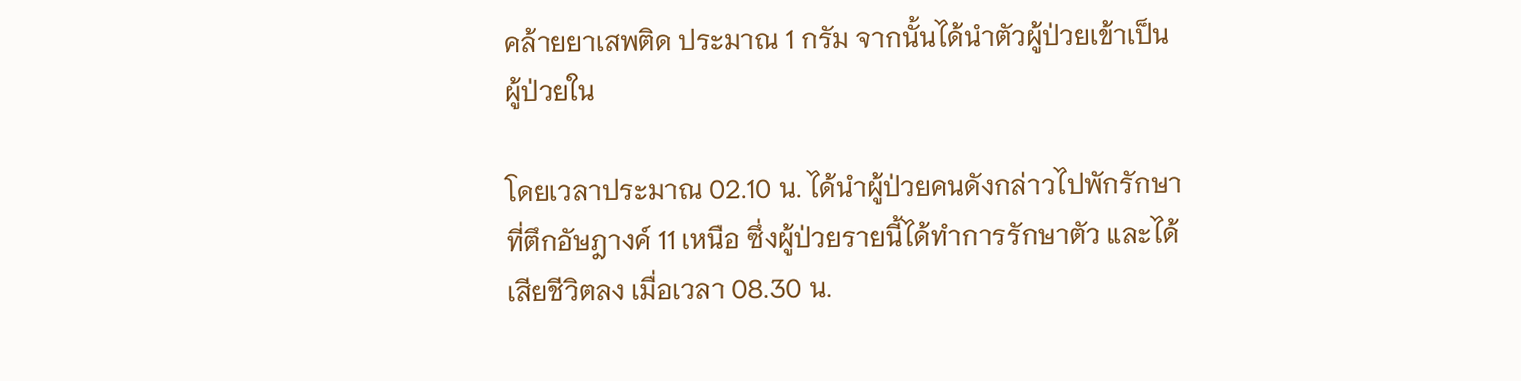คล้ายยาเสพติด ประมาณ 1 กรัม จากนั้นได้นำตัวผู้ป่วยเข้าเป็นผู้ป่วยใน

โดยเวลาประมาณ 02.10 น. ได้นำผู้ป่วยคนดังกล่าวไปพักรักษาที่ตึกอัษฎางค์ 11 เหนือ ซึ่งผู้ป่วยรายนี้ได้ทำการรักษาตัว และได้เสียชีวิตลง เมื่อเวลา 08.30 น.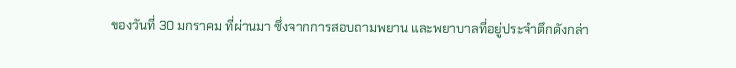ของวันที่ 30 มกราคม ที่ผ่านมา ซึ่งจากการสอบถามพยาน และพยาบาลที่อยู่ประจำตึกดังกล่า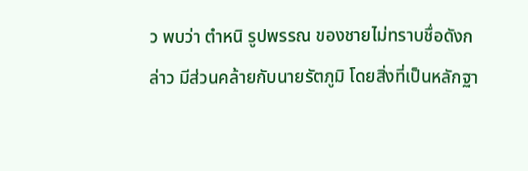ว พบว่า ตำหนิ รูปพรรณ ของชายไม่ทราบชื่อดังกล่าว มีส่วนคล้ายกับนายรัตภูมิ โดยสิ่งที่เป็นหลักฐา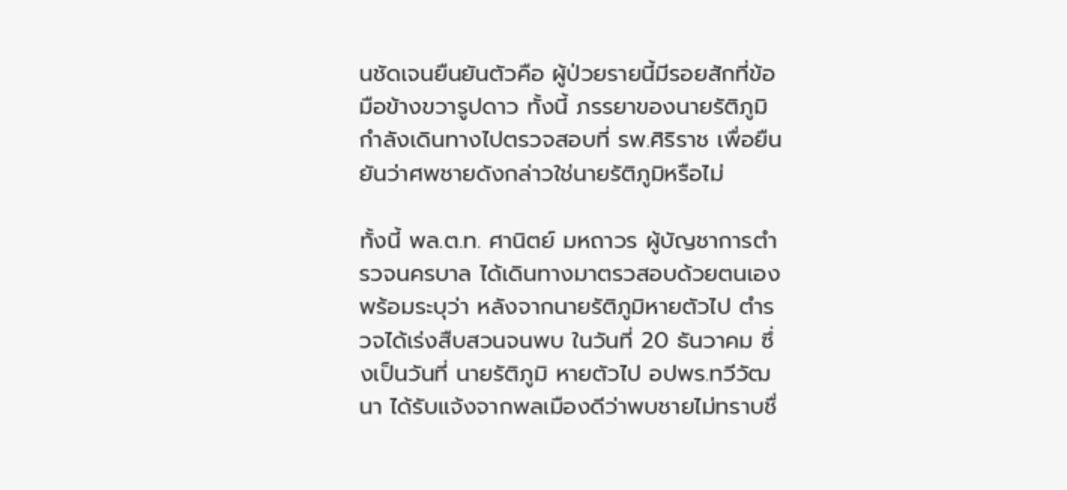นชัดเจนยืนยันตัวคือ ผู้ป่วยรายนี้มีรอยสักที่ข้อมือข้างขวารูปดาว ทั้งนี้ ภรรยาของนายรัติภูมิ กำลังเดินทางไปตรวจสอบที่ รพ.ศิริราช เพื่อยืนยันว่าศพชายดังกล่าวใช่นายรัติภูมิหรือไม่

ทั้งนี้ พล.ต.ท. ศานิตย์ มหถาวร ผู้บัญชาการตำรวจนครบาล ได้เดินทางมาตรวสอบด้วยตนเอง พร้อมระบุว่า หลังจากนายรัติภูมิหายตัวไป ตำรวจได้เร่งสืบสวนจนพบ ในวันที่ 20 ธันวาคม ซึ่งเป็นวันที่ นายรัติภูมิ หายตัวไป อปพร.ทวีวัฒนา ได้รับแจ้งจากพลเมืองดีว่าพบชายไม่ทราบชื่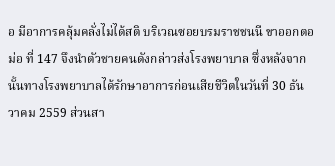อ มีอาการคลุ้มคลั่งไม่ได้สติ บริเวณซอยบรมราชชนนี ขาออกตอม่อ ที่ 147 จึงนำตัวชายคนดังกล่าวส่งโรงพยาบาล ซึ่งหลังจากนั้นทางโรงพยาบาลได้รักษาอาการก่อนเสียชีวิตในวันที่ 30 ธันวาคม 2559 ส่วนสา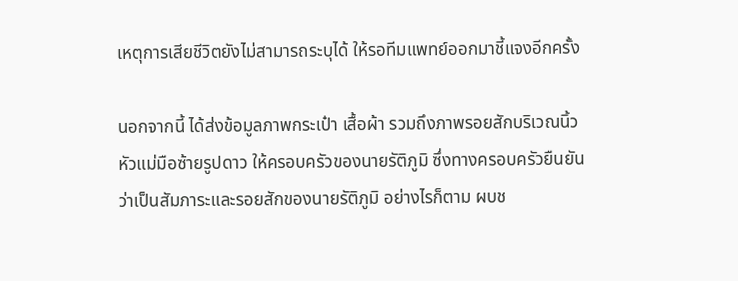เหตุการเสียชีวิตยังไม่สามารถระบุได้ ให้รอทีมแพทย์ออกมาชี้แจงอีกครั้ง

นอกจากนี้ ได้ส่งข้อมูลภาพกระเป๋า เสื้อผ้า รวมถึงภาพรอยสักบริเวณนิ้วหัวแม่มือซ้ายรูปดาว ให้ครอบครัวของนายรัติภูมิ ซึ่งทางครอบครัวยืนยันว่าเป็นสัมภาระและรอยสักของนายรัติภูมิ อย่างไรก็ตาม ผบช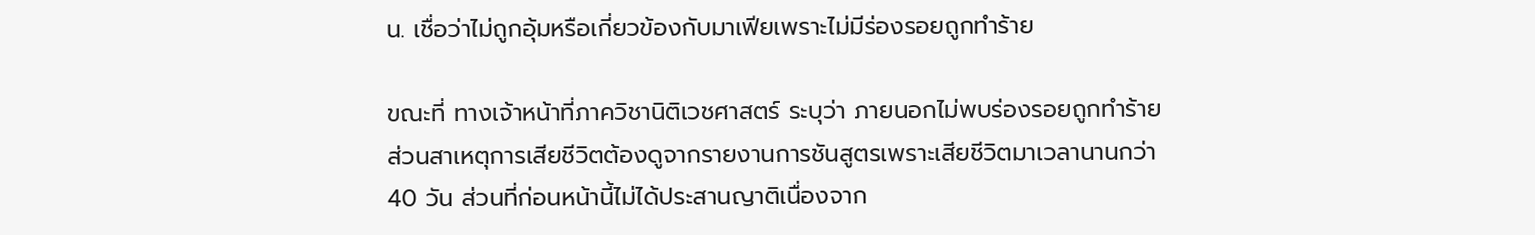น. เชื่อว่าไม่ถูกอุ้มหรือเกี่ยวข้องกับมาเฟียเพราะไม่มีร่องรอยถูกทำร้าย

ขณะที่ ทางเจ้าหน้าที่ภาควิชานิติเวชศาสตร์ ระบุว่า ภายนอกไม่พบร่องรอยถูกทำร้าย ส่วนสาเหตุการเสียชีวิตต้องดูจากรายงานการชันสูตรเพราะเสียชีวิตมาเวลานานกว่า 40 วัน ส่วนที่ก่อนหน้านี้ไม่ได้ประสานญาติเนื่องจาก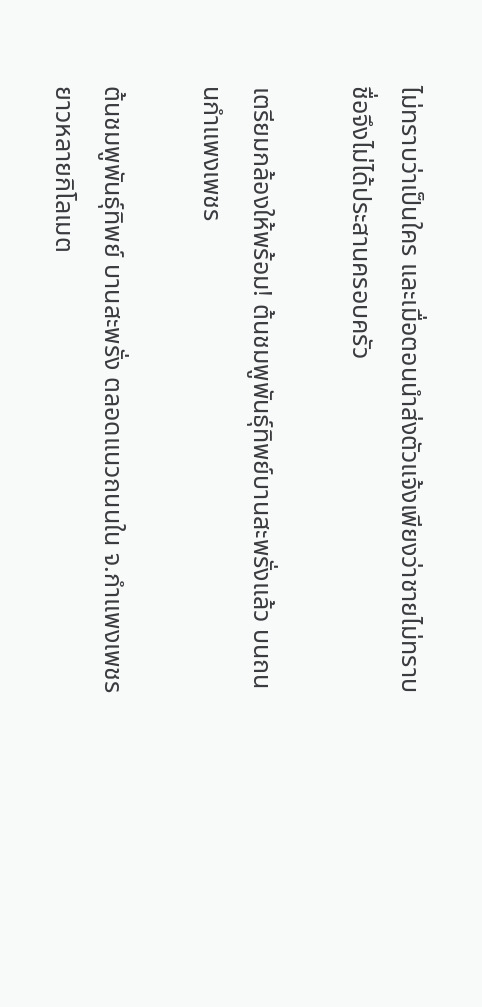ไม่ทราบว่าเป็นใคร และเมื่อตอนนำส่งตัวแจ้งเพียงว่าชายไม่ทราบชื่อจึงไม่ได้ประสานครอบครัว

เตรียมกล้องให้พร้อม! ต้นชมพูพันธุ์ทิพย์บานสะพรั่งแล้ว บนถนนกำแพงเพชร

ต้นชมพูพันธุ์ทิพย์ บานสะพรั่ง ตลอดแนวถนนใน จ.กำแพงเพชร ยาวหลายกิโลเมต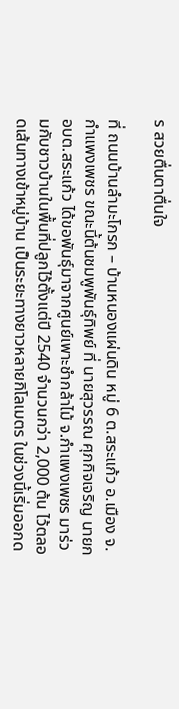ร สวยตื่นตาตื่นใจ

ที่ ถนนบ้านลำมะโกรก – บ้านหนองแผ่นดิน หมู่ 6 ต.สระแก้ว อ.เมือง จ.กำแพงเพชร ขณะนี้ต้นชมพูพันธุ์ทิพย์ ที่ นายสุวรรณ ศุภกิจเจริญ นายก อบต.สระแก้ว ได้ขอพันธุ์มาจากศูนย์เพาะชำกล้าไม้ จ.กำแพงเพชร มาร่วมกับชาวบ้านในพื้นที่ปลูกไว้ตั้งแต่ปี 2540 จำนวนกว่า 2,000 ต้น ไว้ตลอดเส้นทางเข้าหมู่บ้าน เป็นระยะทางยาวหลายกิโลเมตร ในช่วงนี้เริ่มออกด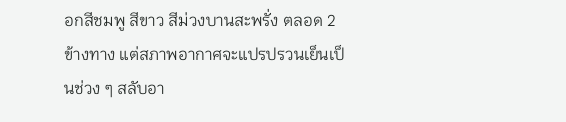อกสีชมพู สีขาว สีม่วงบานสะพรั่ง ตลอด 2 ข้างทาง แต่สภาพอากาศจะแปรปรวนเย็นเป็นช่วง ๆ สลับอา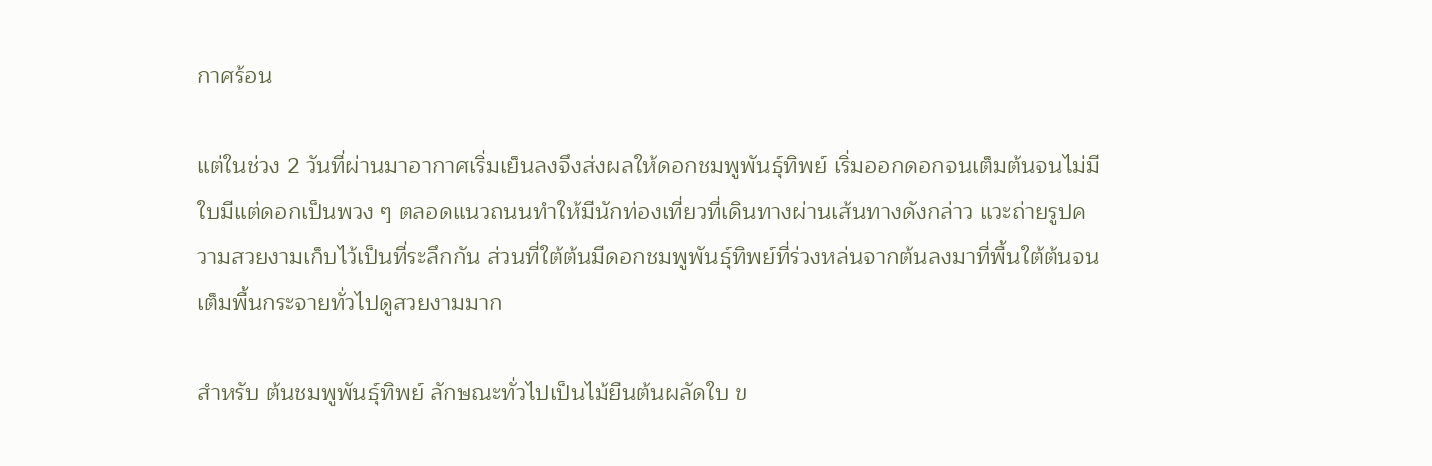กาศร้อน

แต่ในช่วง 2 วันที่ผ่านมาอากาศเริ่มเย็นลงจึงส่งผลให้ดอกชมพูพันธุ์ทิพย์ เริ่มออกดอกจนเต็มต้นจนไม่มีใบมีแต่ดอกเป็นพวง ๆ ตลอดแนวถนนทำให้มีนักท่องเที่ยวที่เดินทางผ่านเส้นทางดังกล่าว แวะถ่ายรูปความสวยงามเก็บไว้เป็นที่ระลึกกัน ส่วนที่ใต้ต้นมีดอกชมพูพันธุ์ทิพย์ที่ร่วงหล่นจากต้นลงมาที่พื้นใต้ต้นจนเต็มพื้นกระจายทั่วไปดูสวยงามมาก

สำหรับ ต้นชมพูพันธุ์ทิพย์ ลักษณะทั่วไปเป็นไม้ยืนต้นผลัดใบ ข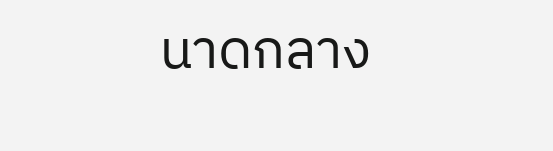นาดกลาง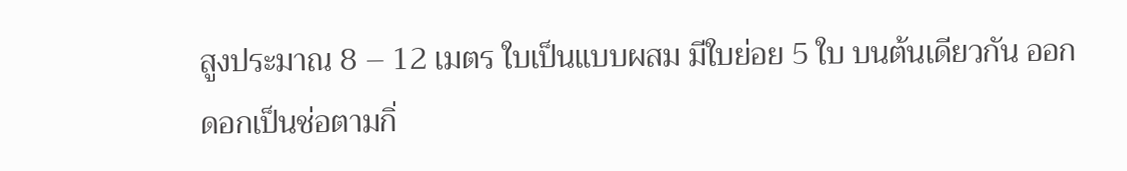สูงประมาณ 8 – 12 เมตร ใบเป็นแบบผสม มีใบย่อย 5 ใบ บนต้นเดียวกัน ออกดอกเป็นช่อตามกิ่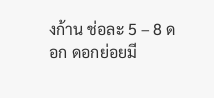งก้าน ช่อละ 5 – 8 ดอก ดอกย่อยมี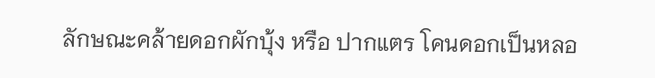ลักษณะคล้ายดอกผักบุ้ง หรือ ปากแตร โคนดอกเป็นหลอ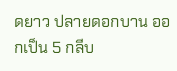ดยาว ปลายดอกบาน ออกเป็น 5 กลีบ